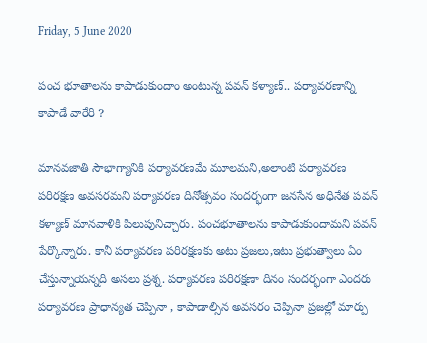Friday, 5 June 2020

పంచ భూతాలను కాపాడుకుందాం అంటున్న పవన్ కళ్యాణ్.. పర్యావరణాన్ని కాపాడే వారేరి ?

మానవజాతి సౌభాగ్యానికి పర్యావరణమే మూలమని,అలాంటి పర్యావరణ పరిరక్షణ అవసరమని పర్యావరణ దినోత్సవం సందర్భంగా జనసేన అధినేత పవన్ కళ్యాణ్ మానవాళికి పిలుపునిచ్చారు. పంచభూతాలను కాపాడుకుందామని పవన్ పేర్కొన్నారు. కానీ పర్యావరణ పరిరక్షణకు అటు ప్రజలు,ఇటు ప్రభుత్వాలు ఏం చేస్తున్నాయన్నది అసలు ప్రశ్న. పర్యావరణ పరిరక్షణా దినం సందర్భంగా ఎందరు పర్యావరణ ప్రాధాన్యత చెప్పినా , కాపాడాల్సిన అవసరం చెప్పినా ప్రజల్లో మార్పు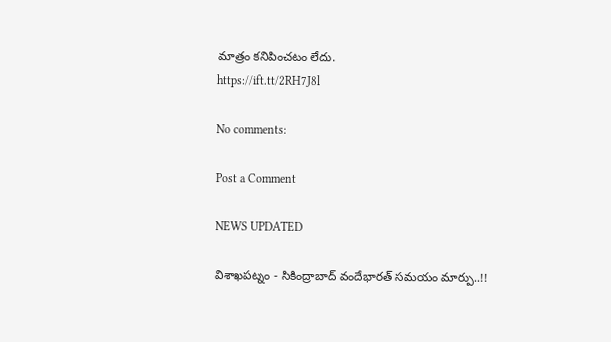మాత్రం కనిపించటం లేదు.
https://ift.tt/2RH7J8l

No comments:

Post a Comment

NEWS UPDATED

విశాఖపట్నం - సికింద్రాబాద్ వందేభారత్ సమయం మార్పు..!!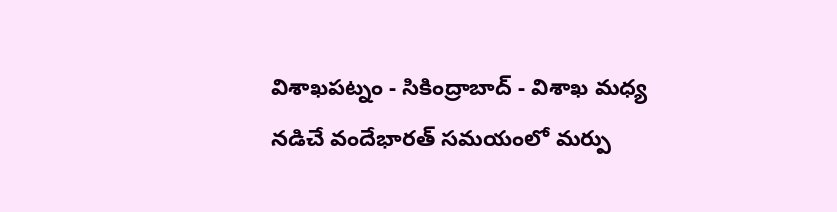విశాఖపట్నం - సికింద్రాబాద్ - విశాఖ మధ్య నడిచే వందేభారత్ సమయంలో మర్పు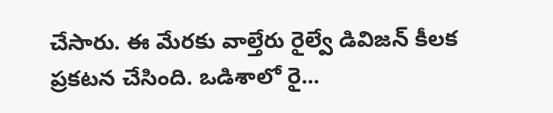చేసారు. ఈ మేరకు వాల్తేరు రైల్వే డివిజన్ కీలక ప్రకటన చేసింది. ఒడిశాలో రై...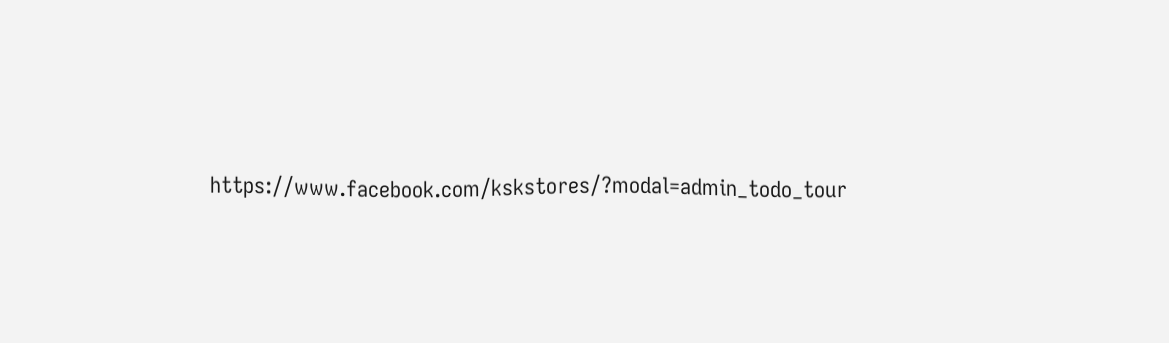https://www.facebook.com/kskstores/?modal=admin_todo_tour